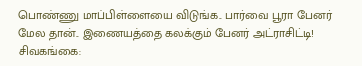பொண்ணு மாப்பிள்ளையை விடுங்க.. பார்வை பூரா பேனர் மேல தான்.. இணையத்தை கலக்கும் பேனர் அட்ராசிட்டி!
சிவகங்கை: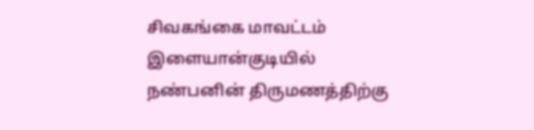சிவகங்கை மாவட்டம் இளையான்குடியில் நண்பனின் திருமணத்திற்கு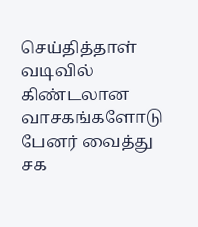செய்தித்தாள் வடிவில் கிண்டலான வாசகங்களோடு பேனர் வைத்து சக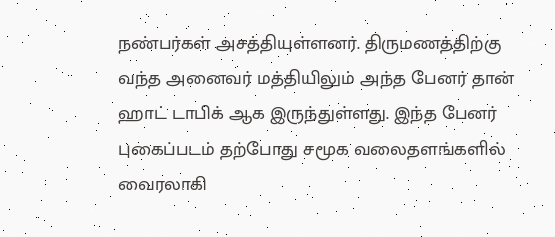நண்பர்கள் அசத்தியுள்ளனர். திருமணத்திற்கு வந்த அனைவர் மத்தியிலும் அந்த பேனர் தான் ஹாட் டாபிக் ஆக இருந்துள்ளது. இந்த பேனர் புகைப்படம் தற்போது சமூக வலைதளங்களில் வைரலாகி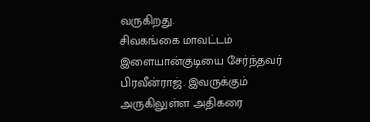வருகிறது.
சிவகங்கை மாவட்டம் இளையான்குடியை சேர்ந்தவர் பிரவீன்ராஜ். இவருக்கும் அருகிலுள்ள அதிகரை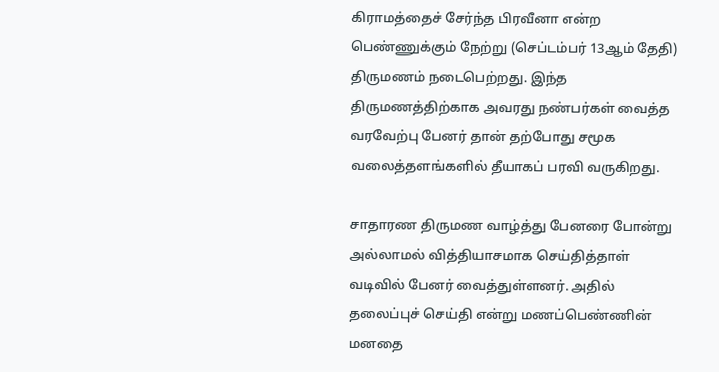கிராமத்தைச் சேர்ந்த பிரவீனா என்ற பெண்ணுக்கும் நேற்று (செப்டம்பர் 13ஆம் தேதி) திருமணம் நடைபெற்றது. இந்த திருமணத்திற்காக அவரது நண்பர்கள் வைத்த வரவேற்பு பேனர் தான் தற்போது சமூக வலைத்தளங்களில் தீயாகப் பரவி வருகிறது.

சாதாரண திருமண வாழ்த்து பேனரை போன்று அல்லாமல் வித்தியாசமாக செய்தித்தாள் வடிவில் பேனர் வைத்துள்ளனர். அதில் தலைப்புச் செய்தி என்று மணப்பெண்ணின் மனதை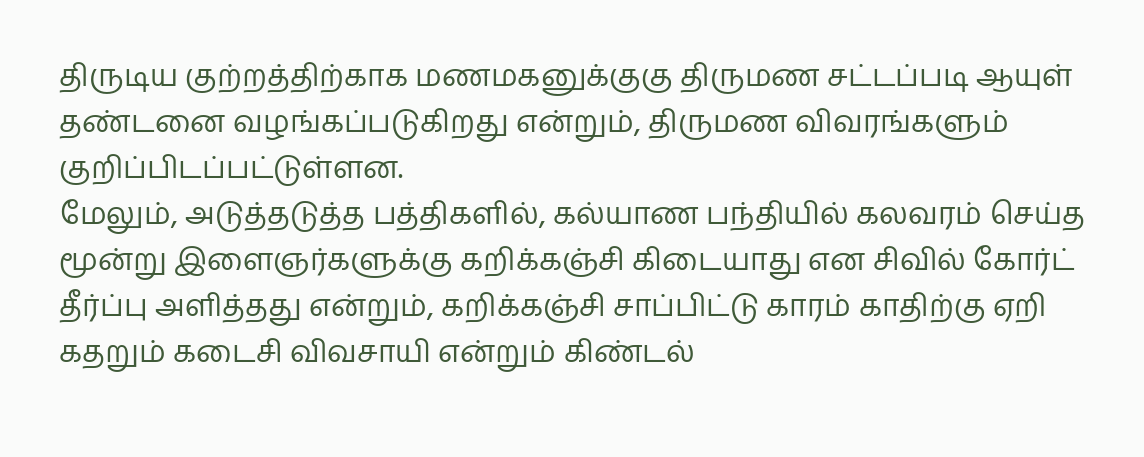திருடிய குற்றத்திற்காக மணமகனுக்குகு திருமண சட்டப்படி ஆயுள் தண்டனை வழங்கப்படுகிறது என்றும், திருமண விவரங்களும் குறிப்பிடப்பட்டுள்ளன.
மேலும், அடுத்தடுத்த பத்திகளில், கல்யாண பந்தியில் கலவரம் செய்த மூன்று இளைஞர்களுக்கு கறிக்கஞ்சி கிடையாது என சிவில் கோர்ட் தீர்ப்பு அளித்தது என்றும், கறிக்கஞ்சி சாப்பிட்டு காரம் காதிற்கு ஏறி கதறும் கடைசி விவசாயி என்றும் கிண்டல்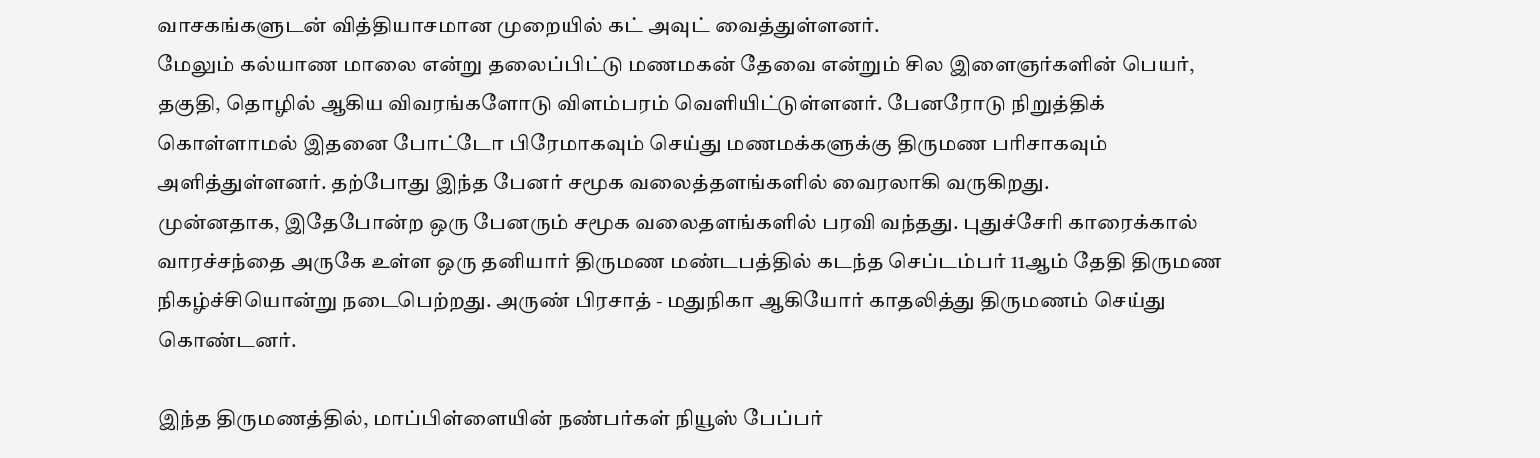வாசகங்களுடன் வித்தியாசமான முறையில் கட் அவுட் வைத்துள்ளனர்.
மேலும் கல்யாண மாலை என்று தலைப்பிட்டு மணமகன் தேவை என்றும் சில இளைஞர்களின் பெயர், தகுதி, தொழில் ஆகிய விவரங்களோடு விளம்பரம் வெளியிட்டுள்ளனர். பேனரோடு நிறுத்திக் கொள்ளாமல் இதனை போட்டோ பிரேமாகவும் செய்து மணமக்களுக்கு திருமண பரிசாகவும் அளித்துள்ளனர். தற்போது இந்த பேனர் சமூக வலைத்தளங்களில் வைரலாகி வருகிறது.
முன்னதாக, இதேபோன்ற ஒரு பேனரும் சமூக வலைதளங்களில் பரவி வந்தது. புதுச்சேரி காரைக்கால் வாரச்சந்தை அருகே உள்ள ஒரு தனியார் திருமண மண்டபத்தில் கடந்த செப்டம்பர் 11ஆம் தேதி திருமண நிகழ்ச்சியொன்று நடைபெற்றது. அருண் பிரசாத் - மதுநிகா ஆகியோர் காதலித்து திருமணம் செய்து கொண்டனர்.

இந்த திருமணத்தில், மாப்பிள்ளையின் நண்பர்கள் நியூஸ் பேப்பர்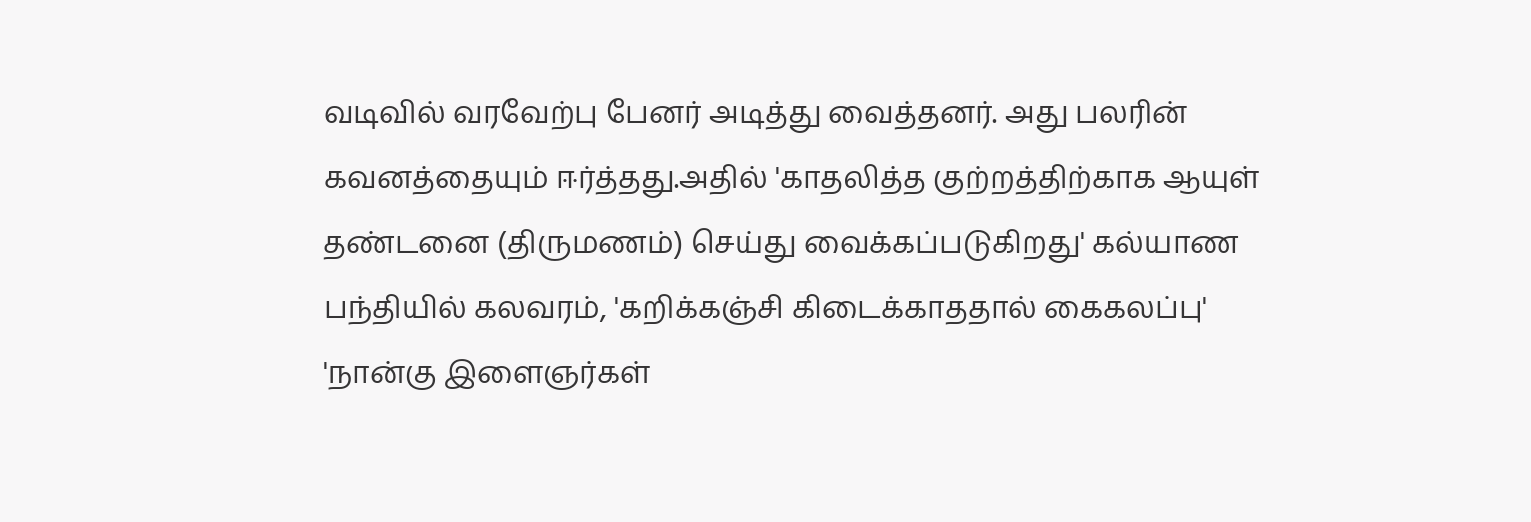வடிவில் வரவேற்பு பேனர் அடித்து வைத்தனர். அது பலரின் கவனத்தையும் ஈர்த்தது.அதில் 'காதலித்த குற்றத்திற்காக ஆயுள் தண்டனை (திருமணம்) செய்து வைக்கப்படுகிறது' கல்யாண பந்தியில் கலவரம், 'கறிக்கஞ்சி கிடைக்காததால் கைகலப்பு' 'நான்கு இளைஞர்கள்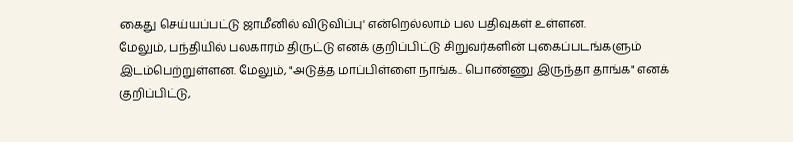கைது செய்யப்பட்டு ஜாமீனில் விடுவிப்பு' என்றெல்லாம் பல பதிவுகள் உள்ளன.
மேலும், பந்தியில் பலகாரம் திருட்டு எனக் குறிப்பிட்டு சிறுவர்களின் புகைப்படங்களும் இடம்பெற்றுள்ளன. மேலும், "அடுத்த மாப்பிள்ளை நாங்க.. பொண்ணு இருந்தா தாங்க" எனக் குறிப்பிட்டு,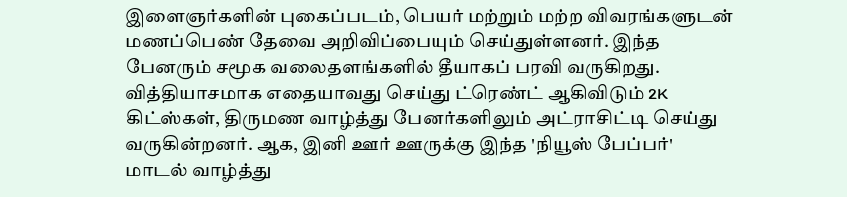இளைஞர்களின் புகைப்படம், பெயர் மற்றும் மற்ற விவரங்களுடன் மணப்பெண் தேவை அறிவிப்பையும் செய்துள்ளனர். இந்த பேனரும் சமூக வலைதளங்களில் தீயாகப் பரவி வருகிறது.
வித்தியாசமாக எதையாவது செய்து ட்ரெண்ட் ஆகிவிடும் 2K கிட்ஸ்கள், திருமண வாழ்த்து பேனர்களிலும் அட்ராசிட்டி செய்து வருகின்றனர். ஆக, இனி ஊர் ஊருக்கு இந்த 'நியூஸ் பேப்பர்' மாடல் வாழ்த்து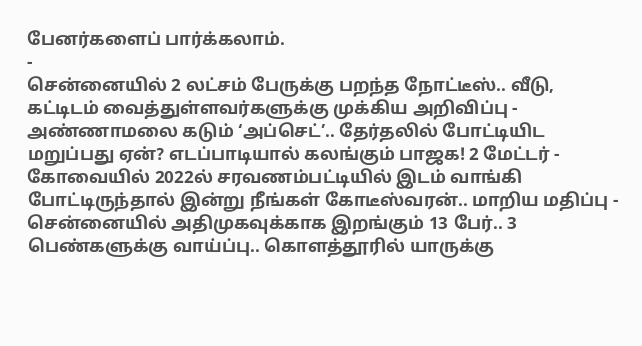பேனர்களைப் பார்க்கலாம்.
-
சென்னையில் 2 லட்சம் பேருக்கு பறந்த நோட்டீஸ்.. வீடு, கட்டிடம் வைத்துள்ளவர்களுக்கு முக்கிய அறிவிப்பு -
அண்ணாமலை கடும் ‘அப்செட்’.. தேர்தலில் போட்டியிட மறுப்பது ஏன்? எடப்பாடியால் கலங்கும் பாஜக! 2 மேட்டர் -
கோவையில் 2022ல் சரவணம்பட்டியில் இடம் வாங்கி போட்டிருந்தால் இன்று நீங்கள் கோடீஸ்வரன்.. மாறிய மதிப்பு -
சென்னையில் அதிமுகவுக்காக இறங்கும் 13 பேர்.. 3 பெண்களுக்கு வாய்ப்பு.. கொளத்தூரில் யாருக்கு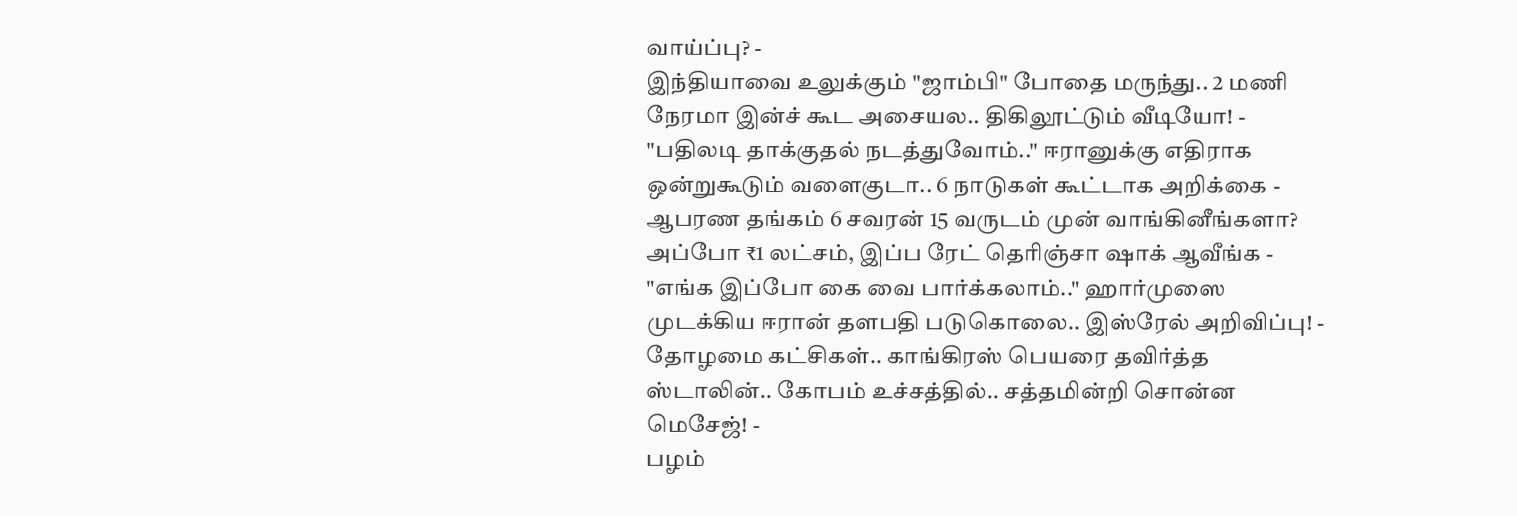வாய்ப்பு? -
இந்தியாவை உலுக்கும் "ஜாம்பி" போதை மருந்து.. 2 மணி நேரமா இன்ச் கூட அசையல.. திகிலூட்டும் வீடியோ! -
"பதிலடி தாக்குதல் நடத்துவோம்.." ஈரானுக்கு எதிராக ஒன்றுகூடும் வளைகுடா.. 6 நாடுகள் கூட்டாக அறிக்கை -
ஆபரண தங்கம் 6 சவரன் 15 வருடம் முன் வாங்கினீங்களா? அப்போ ₹1 லட்சம், இப்ப ரேட் தெரிஞ்சா ஷாக் ஆவீங்க -
"எங்க இப்போ கை வை பார்க்கலாம்.." ஹார்முஸை முடக்கிய ஈரான் தளபதி படுகொலை.. இஸ்ரேல் அறிவிப்பு! -
தோழமை கட்சிகள்.. காங்கிரஸ் பெயரை தவிர்த்த ஸ்டாலின்.. கோபம் உச்சத்தில்.. சத்தமின்றி சொன்ன மெசேஜ்! -
பழம்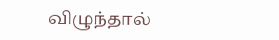விழுந்தால்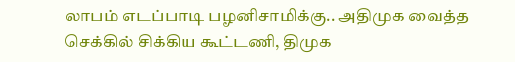லாபம் எடப்பாடி பழனிசாமிக்கு.. அதிமுக வைத்த செக்கில் சிக்கிய கூட்டணி, திமுக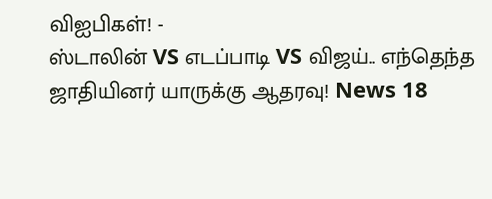விஐபிகள்! -
ஸ்டாலின் VS எடப்பாடி VS விஜய்.. எந்தெந்த ஜாதியினர் யாருக்கு ஆதரவு! News 18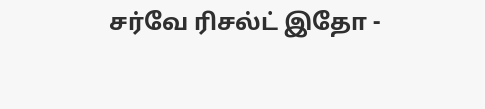சர்வே ரிசல்ட் இதோ -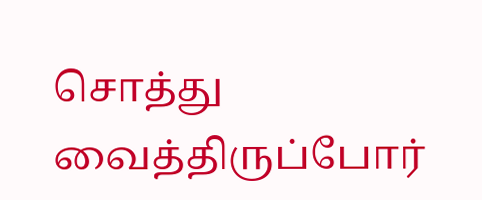சொத்து வைத்திருப்போர்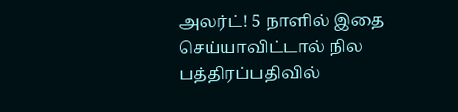அலர்ட்! 5 நாளில் இதை செய்யாவிட்டால் நில பத்திரப்பதிவில்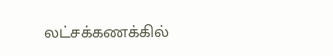லட்சக்கணக்கில்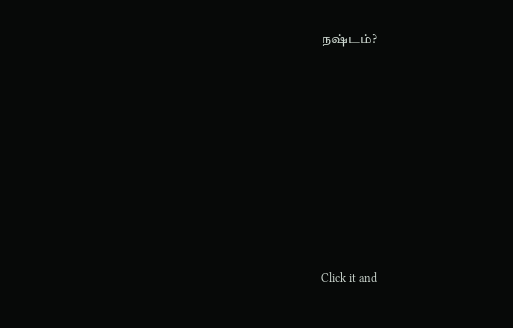நஷ்டம்?












Click it and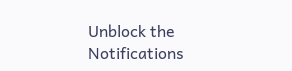Unblock the Notifications